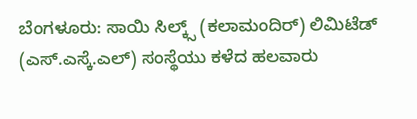ಬೆಂಗಳೂರು: ಸಾಯಿ ಸಿಲ್ಕ್ಸ್ (ಕಲಾಮಂದಿರ್) ಲಿಮಿಟೆಡ್ (ಎಸ್.ಎಸ್ಕೆ.ಎಲ್) ಸಂಸ್ಥೆಯು ಕಳೆದ ಹಲವಾರು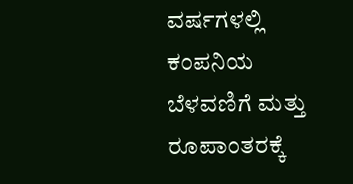ವರ್ಷಗಳಲ್ಲಿ ಕಂಪನಿಯ ಬೆಳವಣಿಗೆ ಮತ್ತು ರೂಪಾಂತರಕ್ಕೆ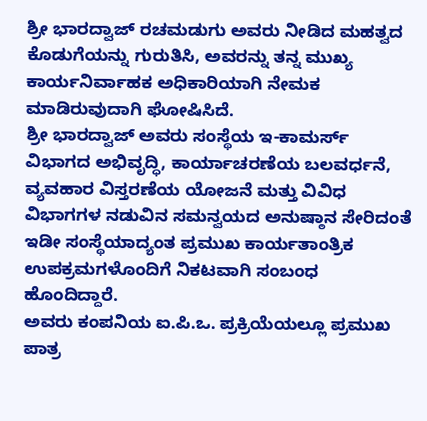ಶ್ರೀ ಭಾರದ್ವಾಜ್ ರಚಮಡುಗು ಅವರು ನೀಡಿದ ಮಹತ್ವದ ಕೊಡುಗೆಯನ್ನು ಗುರುತಿಸಿ, ಅವರನ್ನು ತನ್ನ ಮುಖ್ಯ ಕಾರ್ಯನಿರ್ವಾಹಕ ಅಧಿಕಾರಿಯಾಗಿ ನೇಮಕ ಮಾಡಿರುವುದಾಗಿ ಘೋಷಿಸಿದೆ.
ಶ್ರೀ ಭಾರದ್ವಾಜ್ ಅವರು ಸಂಸ್ಥೆಯ ಇ-ಕಾಮರ್ಸ್ ವಿಭಾಗದ ಅಭಿವೃದ್ಧಿ, ಕಾರ್ಯಾಚರಣೆಯ ಬಲವರ್ಧನೆ, ವ್ಯವಹಾರ ವಿಸ್ತರಣೆಯ ಯೋಜನೆ ಮತ್ತು ವಿವಿಧ ವಿಭಾಗಗಳ ನಡುವಿನ ಸಮನ್ವಯದ ಅನುಷ್ಠಾನ ಸೇರಿದಂತೆ ಇಡೀ ಸಂಸ್ಥೆಯಾದ್ಯಂತ ಪ್ರಮುಖ ಕಾರ್ಯತಾಂತ್ರಿಕ ಉಪಕ್ರಮಗಳೊಂದಿಗೆ ನಿಕಟವಾಗಿ ಸಂಬಂಧ ಹೊಂದಿದ್ದಾರೆ.
ಅವರು ಕಂಪನಿಯ ಐ.ಪಿ.ಒ. ಪ್ರಕ್ರಿಯೆಯಲ್ಲೂ ಪ್ರಮುಖ ಪಾತ್ರ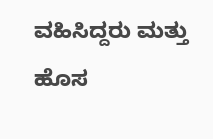ವಹಿಸಿದ್ದರು ಮತ್ತು ಹೊಸ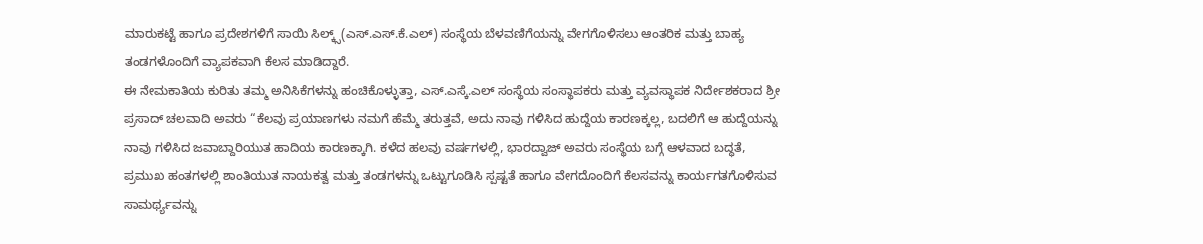ಮಾರುಕಟ್ಟೆ ಹಾಗೂ ಪ್ರದೇಶಗಳಿಗೆ ಸಾಯಿ ಸಿಲ್ಕ್ಸ್(ಎಸ್.ಎಸ್.ಕೆ.ಎಲ್) ಸಂಸ್ಥೆಯ ಬೆಳವಣಿಗೆಯನ್ನು ವೇಗಗೊಳಿಸಲು ಆಂತರಿಕ ಮತ್ತು ಬಾಹ್ಯ ತಂಡಗಳೊಂದಿಗೆ ವ್ಯಾಪಕವಾಗಿ ಕೆಲಸ ಮಾಡಿದ್ದಾರೆ.
ಈ ನೇಮಕಾತಿಯ ಕುರಿತು ತಮ್ಮ ಅನಿಸಿಕೆಗಳನ್ನು ಹಂಚಿಕೊಳ್ಳುತ್ತಾ, ಎಸ್.ಎಸ್ಕೆ.ಎಲ್ ಸಂಸ್ಥೆಯ ಸಂಸ್ಥಾಪಕರು ಮತ್ತು ವ್ಯವಸ್ಥಾಪಕ ನಿರ್ದೇಶಕರಾದ ಶ್ರೀ ಪ್ರಸಾದ್ ಚಲವಾದಿ ಅವರು “ಕೆಲವು ಪ್ರಯಾಣಗಳು ನಮಗೆ ಹೆಮ್ಮೆ ತರುತ್ತವೆ, ಅದು ನಾವು ಗಳಿಸಿದ ಹುದ್ದೆಯ ಕಾರಣಕ್ಕಲ್ಲ, ಬದಲಿಗೆ ಆ ಹುದ್ದೆಯನ್ನು ನಾವು ಗಳಿಸಿದ ಜವಾಬ್ದಾರಿಯುತ ಹಾದಿಯ ಕಾರಣಕ್ಕಾಗಿ. ಕಳೆದ ಹಲವು ವರ್ಷಗಳಲ್ಲಿ, ಭಾರದ್ವಾಜ್ ಅವರು ಸಂಸ್ಥೆಯ ಬಗ್ಗೆ ಆಳವಾದ ಬದ್ಧತೆ, ಪ್ರಮುಖ ಹಂತಗಳಲ್ಲಿ ಶಾಂತಿಯುತ ನಾಯಕತ್ವ ಮತ್ತು ತಂಡಗಳನ್ನು ಒಟ್ಟುಗೂಡಿಸಿ ಸ್ಪಷ್ಟತೆ ಹಾಗೂ ವೇಗದೊಂದಿಗೆ ಕೆಲಸವನ್ನು ಕಾರ್ಯಗತಗೊಳಿಸುವ ಸಾಮರ್ಥ್ಯವನ್ನು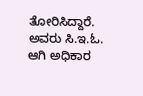ತೋರಿಸಿದ್ದಾರೆ. ಅವರು ಸಿ.ಇ.ಓ. ಆಗಿ ಅಧಿಕಾರ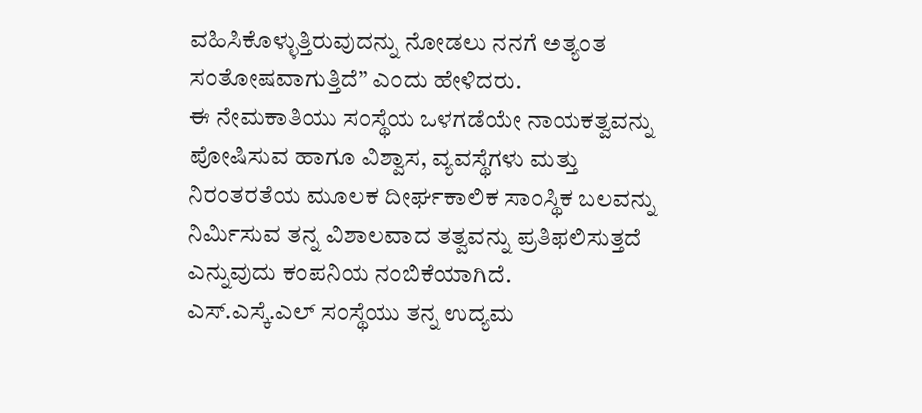ವಹಿಸಿಕೊಳ್ಳುತ್ತಿರುವುದನ್ನು ನೋಡಲು ನನಗೆ ಅತ್ಯಂತ ಸಂತೋಷವಾಗುತ್ತಿದೆ” ಎಂದು ಹೇಳಿದರು.
ಈ ನೇಮಕಾತಿಯು ಸಂಸ್ಥೆಯ ಒಳಗಡೆಯೇ ನಾಯಕತ್ವವನ್ನು ಪೋಷಿಸುವ ಹಾಗೂ ವಿಶ್ವಾಸ, ವ್ಯವಸ್ಥೆಗಳು ಮತ್ತು ನಿರಂತರತೆಯ ಮೂಲಕ ದೀರ್ಘಕಾಲಿಕ ಸಾಂಸ್ಥಿಕ ಬಲವನ್ನು ನಿರ್ಮಿಸುವ ತನ್ನ ವಿಶಾಲವಾದ ತತ್ವವನ್ನು ಪ್ರತಿಫಲಿಸುತ್ತದೆ ಎನ್ನುವುದು ಕಂಪನಿಯ ನಂಬಿಕೆಯಾಗಿದೆ.
ಎಸ್.ಎಸ್ಕೆ.ಎಲ್ ಸಂಸ್ಥೆಯು ತನ್ನ ಉದ್ಯಮ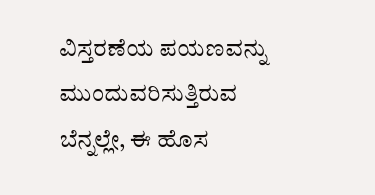ವಿಸ್ತರಣೆಯ ಪಯಣವನ್ನು ಮುಂದುವರಿಸುತ್ತಿರುವ ಬೆನ್ನಲ್ಲೇ, ಈ ಹೊಸ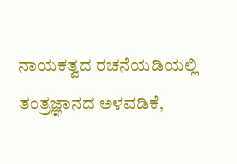ನಾಯಕತ್ವದ ರಚನೆಯಡಿಯಲ್ಲಿ ತಂತ್ರಜ್ಞಾನದ ಅಳವಡಿಕೆ,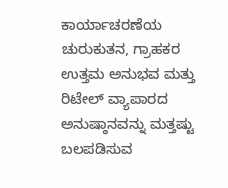ಕಾರ್ಯಾಚರಣೆಯ ಚುರುಕುತನ, ಗ್ರಾಹಕರ ಉತ್ತಮ ಅನುಭವ ಮತ್ತು ರಿಟೇಲ್ ವ್ಯಾಪಾರದ ಅನುಷ್ಠಾನವನ್ನು ಮತ್ತಷ್ಟು ಬಲಪಡಿಸುವ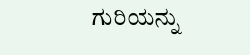ಗುರಿಯನ್ನು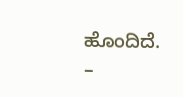ಹೊಂದಿದೆ.
–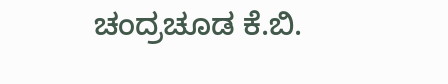ಚಂದ್ರಚೂಡ ಕೆ.ಬಿ.